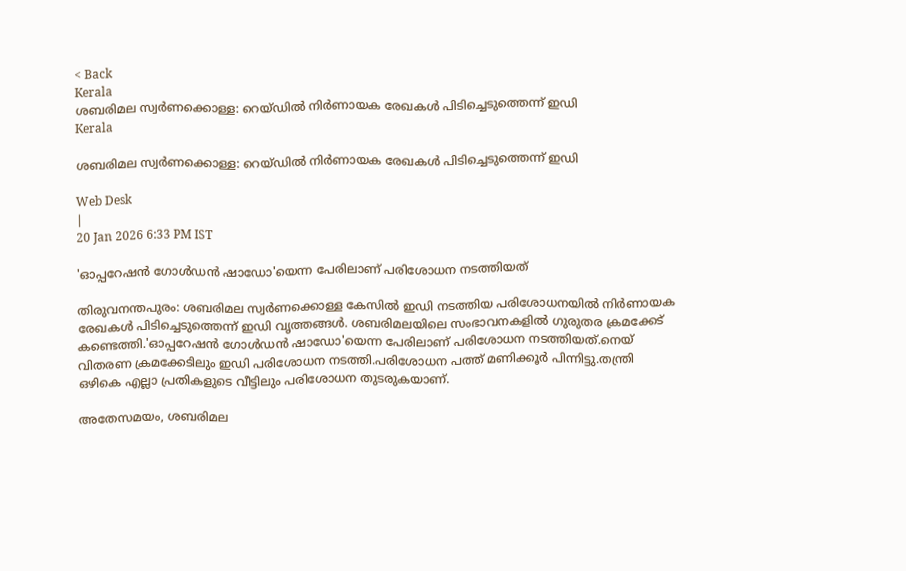< Back
Kerala
ശബരിമല സ്വർണക്കൊള്ള: റെയ്ഡിൽ നിർണായക രേഖകൾ പിടിച്ചെടുത്തെന്ന് ഇഡി
Kerala

ശബരിമല സ്വർണക്കൊള്ള: റെയ്ഡിൽ നിർണായക രേഖകൾ പിടിച്ചെടുത്തെന്ന് ഇഡി

Web Desk
|
20 Jan 2026 6:33 PM IST

'ഓപ്പറേഷൻ ഗോൾഡൻ ഷാഡോ'യെന്ന പേരിലാണ് പരിശോധന നടത്തിയത്

തിരുവനന്തപുരം: ശബരിമല സ്വർണക്കൊള്ള കേസിൽ ഇഡി നടത്തിയ പരിശോധനയിൽ നിർണായക രേഖകൾ പിടിച്ചെടുത്തെന്ന് ഇഡി വൃത്തങ്ങൾ. ശബരിമലയിലെ സംഭാവനകളിൽ ഗുരുതര ക്രമക്കേട് കണ്ടെത്തി.'ഓപ്പറേഷൻ ഗോൾഡൻ ഷാഡോ'യെന്ന പേരിലാണ് പരിശോധന നടത്തിയത്.നെയ് വിതരണ ക്രമക്കേടിലും ഇഡി പരിശോധന നടത്തി.പരിശോധന പത്ത് മണിക്കൂർ പിന്നിട്ടു.തന്ത്രി ഒഴികെ എല്ലാ പ്രതികളുടെ വീട്ടിലും പരിശോധന തുടരുകയാണ്.

അതേസമയം, ശബരിമല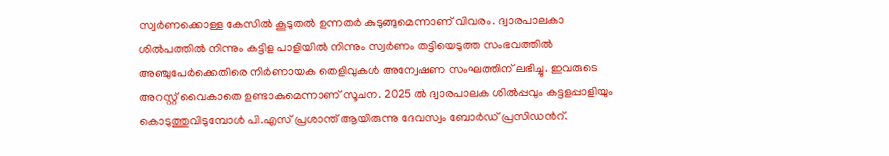സ്വർണക്കൊള്ള കേസിൽ കൂടുതൽ ഉന്നതർ കുടുങ്ങുമെന്നാണ് വിവരം. ദ്വാരപാലകാ ശിൽപത്തിൽ നിന്നും കട്ടിള പാളിയിൽ നിന്നും സ്വർണം തട്ടിയെടുത്ത സംഭവത്തിൽ അഞ്ചുപേർക്കെതിരെ നിർണായക തെളിവുകൾ അന്വേഷണ സംഘത്തിന് ലഭിച്ചു. ഇവരുടെ അറസ്റ്റ് വൈകാതെ ഉണ്ടാകുമെന്നാണ് സൂചന. 2025 ൽ ദ്വാരപാലക ശിൽപ്പവും കട്ടളപ്പാളിയും കൊടുത്തുവിടുമ്പോൾ പി.എസ് പ്രശാന്ത് ആയിരുന്നു ദേവസ്വം ബോർഡ് പ്രസിഡൻറ്.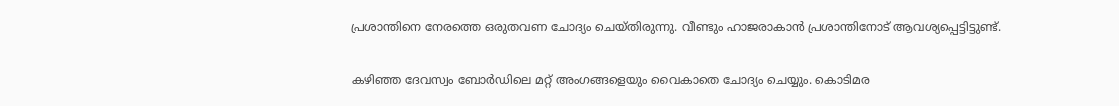പ്രശാന്തിനെ നേരത്തെ ഒരുതവണ ചോദ്യം ചെയ്തിരുന്നു. വീണ്ടും ഹാജരാകാൻ പ്രശാന്തിനോട് ആവശ്യപ്പെട്ടിട്ടുണ്ട്.

കഴിഞ്ഞ ദേവസ്വം ബോർഡിലെ മറ്റ് അംഗങ്ങളെയും വൈകാതെ ചോദ്യം ചെയ്യും. കൊടിമര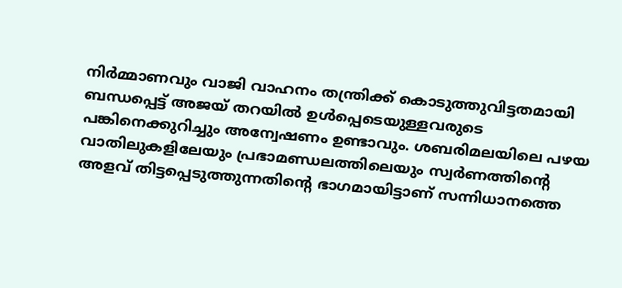നിർമ്മാണവും വാജി വാഹനം തന്ത്രിക്ക് കൊടുത്തുവിട്ടതമായി ബന്ധപ്പെട്ട് അജയ് തറയിൽ ഉൾപ്പെടെയുള്ളവരുടെ പങ്കിനെക്കുറിച്ചും അന്വേഷണം ഉണ്ടാവും. ശബരിമലയിലെ പഴയ വാതിലുകളിലേയും പ്രഭാമണ്ഡലത്തിലെയും സ്വർണത്തിന്‍റെ അളവ് തിട്ടപ്പെടുത്തുന്നതിന്റെ ഭാഗമായിട്ടാണ് സന്നിധാനത്തെ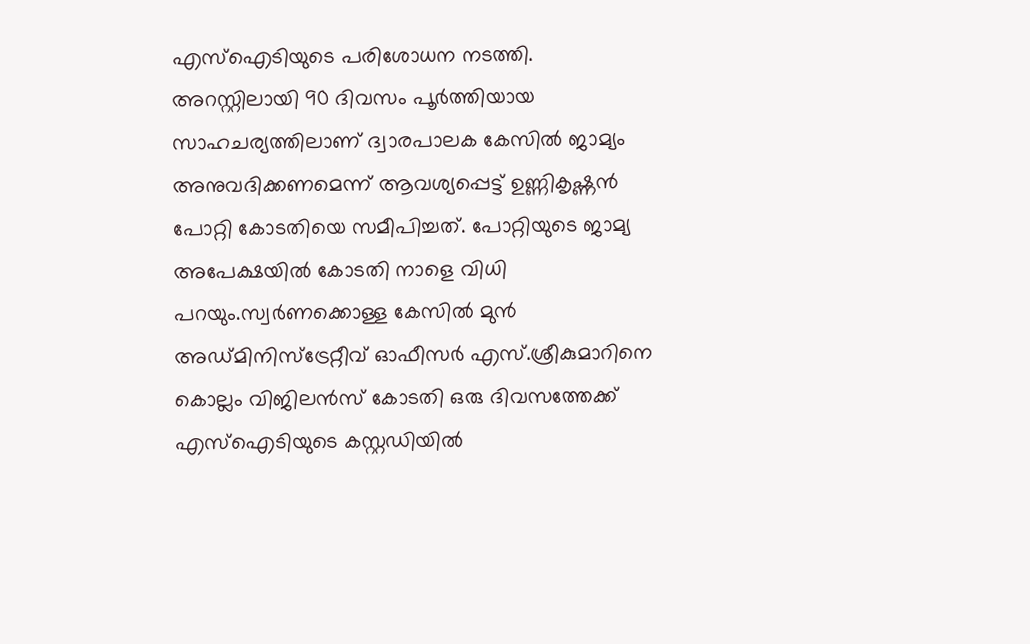എസ്ഐടിയുടെ പരിശോധന നടത്തി. അറസ്റ്റിലായി 90 ദിവസം പൂർത്തിയായ സാഹചര്യത്തിലാണ് ദ്വാരപാലക കേസിൽ ജാമ്യം അനുവദിക്കണമെന്ന് ആവശ്യപ്പെട്ട് ഉണ്ണികൃഷ്ണൻ പോറ്റി കോടതിയെ സമീപിച്ചത്. പോറ്റിയുടെ ജാമ്യ അപേക്ഷയിൽ കോടതി നാളെ വിധി പറയും.സ്വർണക്കൊള്ള കേസിൽ മുൻ അഡ്മിനിസ്ട്രേറ്റീവ് ഓഫീസർ എസ്.ശ്രീകുമാറിനെ കൊല്ലം വിജിലൻസ് കോടതി ഒരു ദിവസത്തേക്ക് എസ്ഐടിയുടെ കസ്റ്റഡിയിൽ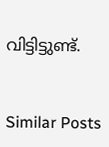വിട്ടിട്ടുണ്ട്.


Similar Posts